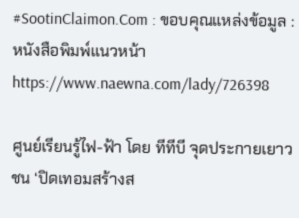#SootinClaimon.Com : ขอบคุณแหล่งข้อมูล : หนังสือพิมพ์แนวหน้า
https://www.naewna.com/lady/726398

ศูนย์เรียนรู้ไฟ-ฟ้า โดย ทีทีบี จุดประกายเยาวชน ‘ปิดเทอมสร้างส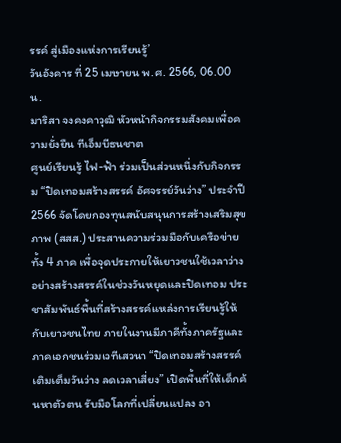รรค์ สู่เมืองแห่งการเรียนรู้’
วันอังคาร ที่ 25 เมษายน พ.ศ. 2566, 06.00 น.
มาริสา จงคงคาวุฒิ หัวหน้ากิจกรรมสังคมเพื่อความยั่งยืน ทีเอ็มบีธนชาต
ศูนย์เรียนรู้ ไฟ-ฟ้า ร่วมเป็นส่วนหนึ่งกับกิจกรรม “ปิดเทอมสร้างสรรค์ อัศจรรย์วันว่าง” ประจำปี 2566 จัดโดยกองทุนสนับสนุนการสร้างเสริมสุขภาพ (สสส.) ประสานความร่วมมือกับเครือข่ายทั้ง 4 ภาค เพื่อจุดประกายให้เยาวชนใช้เวลาว่างอย่างสร้างสรรค์ในช่วงวันหยุดและปิดเทอม ประชาสัมพันธ์พื้นที่สร้างสรรค์แหล่งการเรียนรู้ให้กับเยาวชนไทย ภายในงานมีภาคีทั้งภาครัฐและภาคเอกชนร่วมเวทีเสวนา “ปิดเทอมสร้างสรรค์ เติมเต็มวันว่าง ลดเวลาเสี่ยง” เปิดพื้นที่ให้เด็กค้นหาตัวตน รับมือโลกที่เปลี่ยนแปลง อา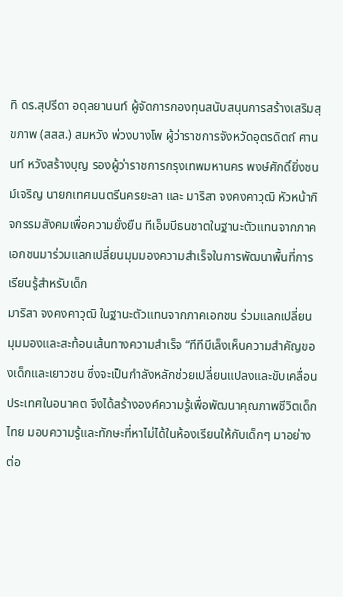ทิ ดร.สุปรีดา อดุลยานนท์ ผู้จัดการกองทุนสนับสนุนการสร้างเสริมสุขภาพ (สสส.) สมหวัง พ่วงบางโพ ผู้ว่าราชการจังหวัดอุตรดิตถ์ ศานนท์ หวังสร้างบุญ รองผู้ว่าราชการกรุงเทพมหานคร พงษ์ศักดิ์ยิ่งชนม์เจริญ นายกเทศมนตรีนครยะลา และ มาริสา จงคงคาวุฒิ หัวหน้ากิจกรรมสังคมเพื่อความยั่งยืน ทีเอ็มบีธนชาตในฐานะตัวแทนจากภาคเอกชนมาร่วมแลกเปลี่ยนมุมมองความสำเร็จในการพัฒนาพื้นที่การเรียนรู้สำหรับเด็ก
มาริสา จงคงคาวุฒิ ในฐานะตัวแทนจากภาคเอกชน ร่วมแลกเปลี่ยนมุมมองและสะท้อนเส้นทางความสำเร็จ “ทีทีบีเล็งเห็นความสำคัญของเด็กและเยาวชน ซึ่งจะเป็นกำลังหลักช่วยเปลี่ยนแปลงและขับเคลื่อนประเทศในอนาคต จึงได้สร้างองค์ความรู้เพื่อพัฒนาคุณภาพชีวิตเด็กไทย มอบความรู้และทักษะที่หาไม่ได้ในห้องเรียนให้กับเด็กๆ มาอย่างต่อ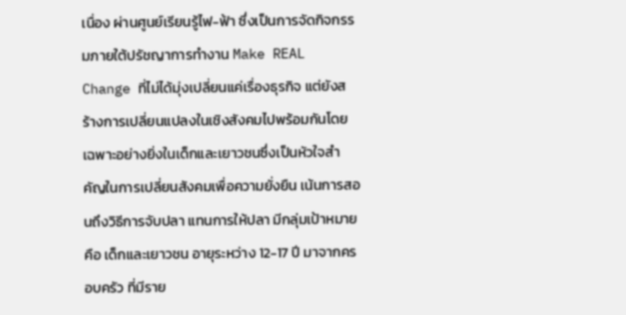เนื่อง ผ่านศูนย์เรียนรู้ไฟ-ฟ้า ซึ่งเป็นการจัดกิจกรรมภายใต้ปรัชญาการทำงาน Make REAL Change ที่ไม่ได้มุ่งเปลี่ยนแค่เรื่องธุรกิจ แต่ยังสร้างการเปลี่ยนแปลงในเชิงสังคมไปพร้อมกันโดยเฉพาะอย่างยิ่งในเด็กและเยาวชนซึ่งเป็นหัวใจสำคัญในการเปลี่ยนสังคมเพื่อความยั่งยืน เน้นการสอนถึงวิธีการจับปลา แทนการให้ปลา มีกลุ่มเป้าหมายคือ เด็กและเยาวชน อายุระหว่าง 12-17 ปี มาจากครอบครัว ที่มีราย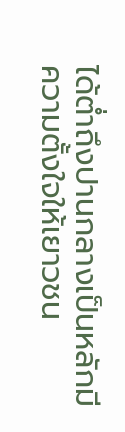ได้ต่ำถึงปานกลางเป็นหลักมีความตั้งใจให้เยาวชน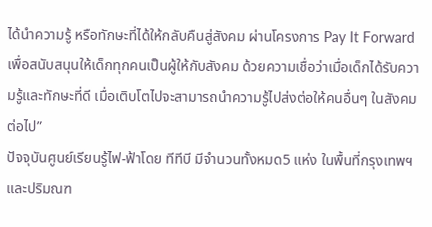ได้นำความรู้ หรือทักษะที่ได้ให้กลับคืนสู่สังคม ผ่านโครงการ Pay It Forward เพื่อสนับสนุนให้เด็กทุกคนเป็นผู้ให้กับสังคม ด้วยความเชื่อว่าเมื่อเด็กได้รับความรู้และทักษะที่ดี เมื่อเติบโตไปจะสามารถนำความรู้ไปส่งต่อให้คนอื่นๆ ในสังคมต่อไป”
ปัจจุบันศูนย์เรียนรู้ไฟ-ฟ้าโดย ทีทีบี มีจำนวนทั้งหมด5 แห่ง ในพื้นที่กรุงเทพฯ และปริมณฑ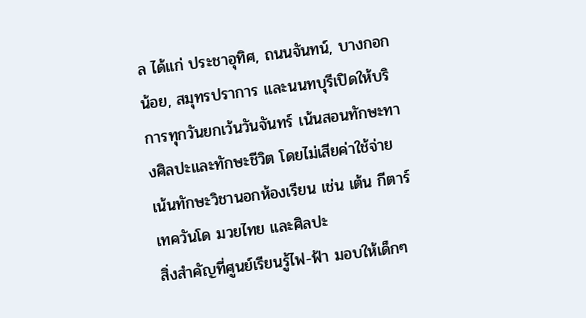ล ได้แก่ ประชาอุทิศ, ถนนจันทน์, บางกอกน้อย, สมุทรปราการ และนนทบุรีเปิดให้บริการทุกวันยกเว้นวันจันทร์ เน้นสอนทักษะทางศิลปะและทักษะชีวิต โดยไม่เสียค่าใช้จ่าย เน้นทักษะวิชานอกห้องเรียน เช่น เต้น กีตาร์ เทควันโด มวยไทย และศิลปะ
สิ่งสำคัญที่ศูนย์เรียนรู้ไฟ-ฟ้า มอบให้เด็กๆ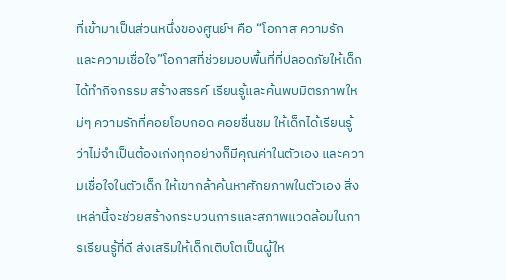ที่เข้ามาเป็นส่วนหนึ่งของศูนย์ฯ คือ “โอกาส ความรัก และความเชื่อใจ”โอกาสที่ช่วยมอบพื้นที่ที่ปลอดภัยให้เด็กได้ทำกิจกรรม สร้างสรรค์ เรียนรู้และค้นพบมิตรภาพใหม่ๆ ความรักที่คอยโอบกอด คอยชื่นชม ให้เด็กได้เรียนรู้ว่าไม่จำเป็นต้องเก่งทุกอย่างก็มีคุณค่าในตัวเอง และความเชื่อใจในตัวเด็ก ให้เขากล้าค้นหาศักยภาพในตัวเอง สิ่งเหล่านี้จะช่วยสร้างกระบวนการและสภาพแวดล้อมในการเรียนรู้ที่ดี ส่งเสริมให้เด็กเติบโตเป็นผู้ให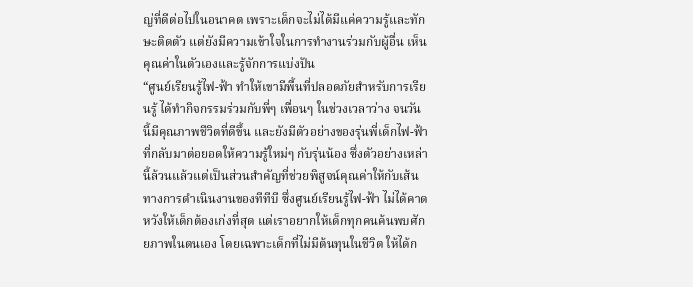ญ่ที่ดีต่อไปในอนาคต เพราะเด็กจะไม่ได้มีแค่ความรู้และทักษะติดตัว แต่ยังมีความเข้าใจในการทำงานร่วมกับผู้อื่น เห็นคุณค่าในตัวเองและรู้จักการแบ่งปัน
“ศูนย์เรียนรู้ไฟ-ฟ้า ทำให้เขามีพื้นที่ปลอดภัยสำหรับการเรียนรู้ ได้ทำกิจกรรมร่วมกับพี่ๆ เพื่อนๆ ในช่วงเวลาว่าง จนวันนี้มีคุณภาพชีวิตที่ดีขึ้น และยังมีตัวอย่างของรุ่นพี่เด็กไฟ-ฟ้าที่กลับมาต่อยอดให้ความรู้ใหม่ๆ กับรุ่นน้อง ซึ่งตัวอย่างเหล่านี้ล้วนแล้วแต่เป็นส่วนสำคัญที่ช่วยพิสูจน์คุณค่าให้กับเส้นทางการดำเนินงานของทีทีบี ซึ่งศูนย์เรียนรู้ไฟ-ฟ้า ไม่ได้คาดหวังให้เด็กต้องเก่งที่สุด แต่เราอยากให้เด็กทุกคนค้นพบศักยภาพในตนเอง โดยเฉพาะเด็กที่ไม่มีต้นทุนในชีวิต ให้ได้ก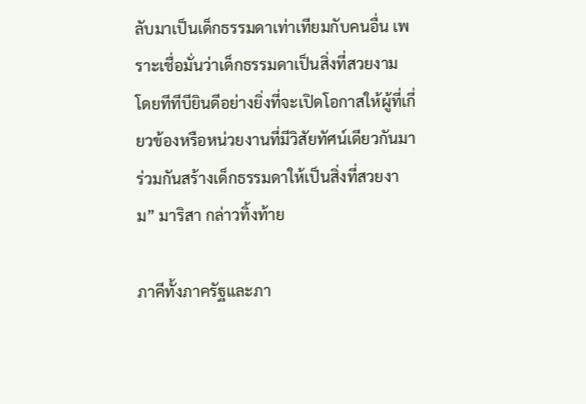ลับมาเป็นเด็กธรรมดาเท่าเทียมกับคนอื่น เพราะเชื่อมั่นว่าเด็กธรรมดาเป็นสิ่งที่สวยงาม โดยทีทีบียินดีอย่างยิ่งที่จะเปิดโอกาสให้ผู้ที่เกี่ยวข้องหรือหน่วยงานที่มีวิสัยทัศน์เดียวกันมาร่วมกันสร้างเด็กธรรมดาให้เป็นสิ่งที่สวยงาม” มาริสา กล่าวทิ้งท้าย

ภาคีทั้งภาครัฐและภา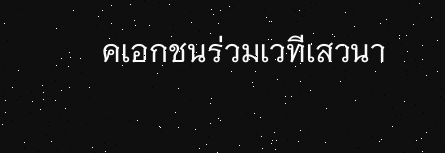คเอกชนร่วมเวทีเสวนา